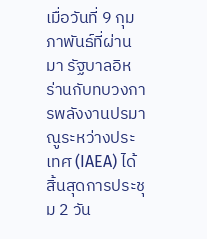เมื่อวันที่ 9 กุมภาพันธ์ที่ผ่านมา รัฐบาลอิหร่านกับทบวงการพลังงานปรมาณูระหว่างประเทศ (IAEA) ได้สิ้นสุดการประชุม 2 วัน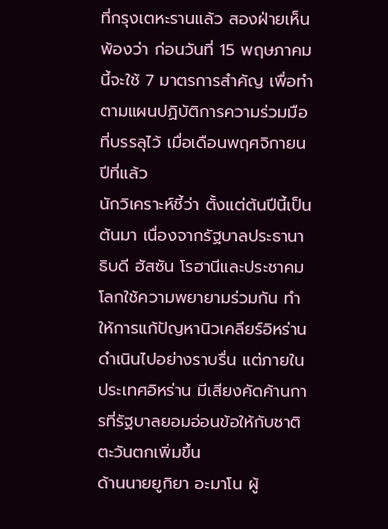ที่กรุงเตหะรานแล้ว สองฝ่ายเห็นพ้องว่า ก่อนวันที่ 15 พฤษภาคมนี้จะใช้ 7 มาตรการสำคัญ เพื่อทำตามแผนปฏิบัติการความร่วมมือที่บรรลุไว้ เมื่อเดือนพฤศจิกายนปีที่แล้ว
นักวิเคราะห์ชี้ว่า ตั้งแต่ต้นปีนี้เป็นต้นมา เนื่องจากรัฐบาลประธานาธิบดี ฮัสซัน โรฮานีและประชาคมโลกใช้ความพยายามร่วมกัน ทำให้การแก้ปัญหานิวเคลียร์อิหร่านดำเนินไปอย่างราบรื่น แต่ภายในประเทศอิหร่าน มีเสียงคัดค้านการที่รัฐบาลยอมอ่อนข้อให้กับชาติตะวันตกเพิ่มขึ้น
ด้านนายยูกิยา อะมาโน ผู้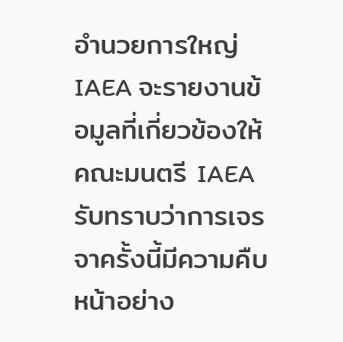อำนวยการใหญ่ IAEA จะรายงานข้อมูลที่เกี่ยวข้องให้คณะมนตรี IAEA รับทราบว่าการเจรจาครั้งนี้มีความคืบหน้าอย่าง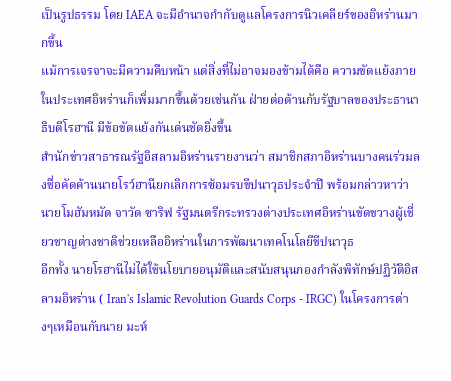เป็นรูปธรรม โดย IAEA จะมีอำนาจกำกับดูแลโครงการนิวเคลียร์ของอิหร่านมากขึ้น
แม้การเจรจาจะมีความคืบหน้า แต่สิ่งที่ไม่อาจมองข้ามได้คือ ความขัดแย้งภายในประเทศอิหร่านก็เพิ่มมากขึ้นด้วยเช่นกัน ฝ่ายต่อต้านกับรัฐบาลของประธานาธิบดีโรฮานี มีข้อขัดแย้งกันเด่นชัดยิ่งขึ้น
สำนักข่าวสาธารณรัฐอิสลามอิหร่านรายงานว่า สมาชิกสภาอิหร่านบางคนร่วมลงชื่อคัดค้านนายโรว์ฮานียกเลิกการซ้อมรบขีปนาวุธประจำปี พร้อมกล่าวหาว่านายโมฮัมหมัด จาวัด ซาริฟ รัฐมนตรีกระทรวงต่างประเทศอิหร่านขัดขวางผู้เชี่ยวชาญต่างชาติช่วยเหลืออิหร่านในการพัฒนาเทคโนโลยีขีปนาวุธ
อีกทั้ง นายโรฮานีไม่ได้ใช้นโยบายอนุมัติและสนับสนุนกองกำลังพิทักษ์ปฏิวัติอิสลามอิหร่าน ( Iran's Islamic Revolution Guards Corps - IRGC) ในโครงการต่างๆเหมือนกับนาย มะห์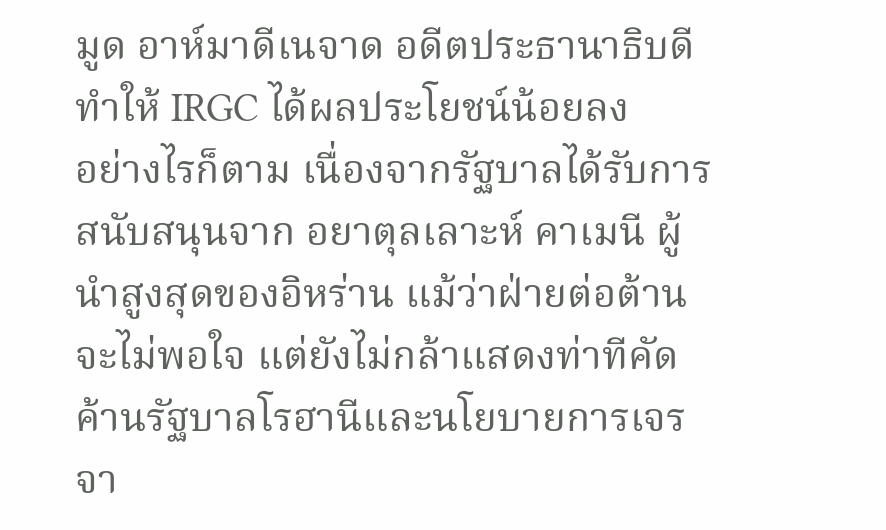มูด อาห์มาดีเนจาด อดีตประธานาธิบดี ทำให้ IRGC ได้ผลประโยชน์น้อยลง
อย่างไรก็ตาม เนื่องจากรัฐบาลได้รับการสนับสนุนจาก อยาตุลเลาะห์ คาเมนี ผู้นำสูงสุดของอิหร่าน แม้ว่าฝ่ายต่อต้านจะไม่พอใจ แต่ยังไม่กล้าแสดงท่าทีคัดค้านรัฐบาลโรฮานีและนโยบายการเจรจา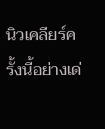นิวเคลียร์ครั้งนี้อย่างเด่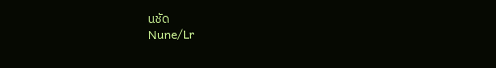นชัด
Nune/Lr